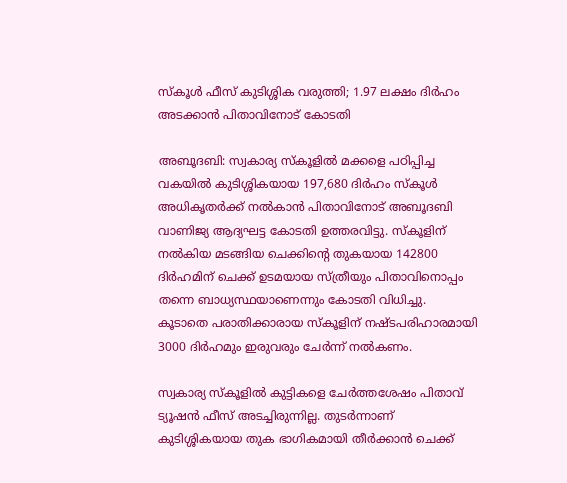സ്‌കൂള്‍ ഫീസ് കുടിശ്ശിക വരുത്തി; 1.97 ലക്ഷം ദിര്‍ഹം അടക്കാന്‍ പിതാവിനോട് കോടതി

അബൂദബി: സ്വകാര്യ സ്‌കൂളില്‍ മക്കളെ പഠിപ്പിച്ച വകയില്‍ കുടിശ്ശികയായ 197,680 ദിര്‍ഹം സ്‌കൂള്‍ അധികൃതര്‍ക്ക് നല്‍കാന്‍ പിതാവിനോട് അബൂദബി വാണിജ്യ ആദ്യഘട്ട കോടതി ഉത്തരവിട്ടു. സ്‌കൂളിന് നല്‍കിയ മടങ്ങിയ ചെക്കിന്‍റെ തുകയായ 142800 ദിര്‍ഹമിന് ചെക്ക് ഉടമയായ സ്ത്രീയും പിതാവിനൊപ്പം തന്നെ ബാധ്യസ്ഥയാണെന്നും കോടതി വിധിച്ചു. കൂടാതെ പരാതിക്കാരായ സ്‌കൂളിന് നഷ്ടപരിഹാരമായി 3000 ദിര്‍ഹമും ഇരുവരും ചേര്‍ന്ന് നല്‍കണം.

സ്വകാര്യ സ്‌കൂളില്‍ കുട്ടികളെ ചേര്‍ത്തശേഷം പിതാവ് ട്യൂഷന്‍ ഫീസ് അടച്ചിരുന്നില്ല. തുടര്‍ന്നാണ് കുടിശ്ശികയായ തുക ഭാഗികമായി തീര്‍ക്കാന്‍ ചെക്ക്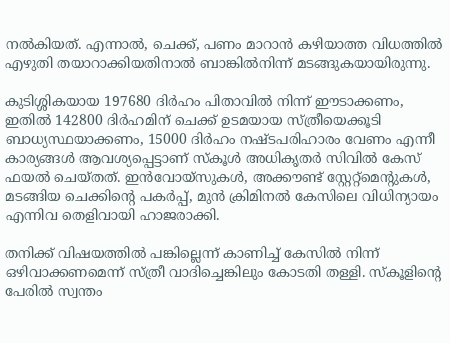നല്‍കിയത്. എന്നാല്‍, ചെക്ക്, പണം മാറാന്‍ കഴിയാത്ത വിധത്തില്‍ എഴുതി തയാറാക്കിയതിനാല്‍ ബാങ്കില്‍നിന്ന് മടങ്ങുകയായിരുന്നു.

കുടിശ്ശികയായ 197680 ദിര്‍ഹം പിതാവില്‍ നിന്ന് ഈടാക്കണം, ഇതില്‍ 142800 ദിര്‍ഹമിന് ചെക്ക് ഉടമയായ സ്ത്രീയെക്കൂടി ബാധ്യസ്ഥയാക്കണം, 15000 ദിര്‍ഹം നഷ്ടപരിഹാരം വേണം എന്നീ കാര്യങ്ങള്‍ ആവശ്യപ്പെട്ടാണ് സ്‌കൂള്‍ അധികൃതര്‍ സിവില്‍ കേസ് ഫയല്‍ ചെയ്തത്. ഇന്‍വോയ്‌സുകള്‍, അക്കൗണ്ട് സ്റ്റേറ്റ്‌മെന്‍റുകള്‍, മടങ്ങിയ ചെക്കിന്‍റെ പകര്‍പ്പ്, മുന്‍ ക്രിമിനല്‍ കേസിലെ വിധിന്യായം എന്നിവ തെളിവായി ഹാജരാക്കി.

തനിക്ക് വിഷയത്തില്‍ പങ്കില്ലെന്ന് കാണിച്ച് കേസില്‍ നിന്ന് ഒഴിവാക്കണമെന്ന് സ്ത്രീ വാദിച്ചെങ്കിലും കോടതി തള്ളി. സ്‌കൂളിന്‍റെ പേരില്‍ സ്വന്തം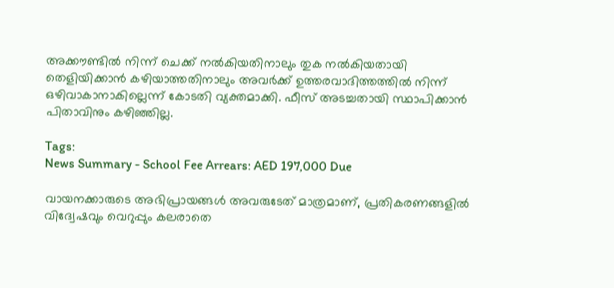അക്കൗണ്ടില്‍ നിന്ന് ചെക്ക് നല്‍കിയതിനാലും തുക നല്‍കിയതായി തെളിയിക്കാന്‍ കഴിയാത്തതിനാലും അവര്‍ക്ക് ഉത്തരവാദിത്തത്തില്‍ നിന്ന് ഒഴിവാകാനാകില്ലെന്ന് കോടതി വ്യക്തമാക്കി. ഫീസ് അടച്ചതായി സ്ഥാപിക്കാന്‍ പിതാവിനും കഴിഞ്ഞില്ല.

Tags:
News Summary - School Fee Arrears: AED 197,000 Due

വായനക്കാരുടെ അഭിപ്രായങ്ങള്‍ അവരുടേത് മാത്രമാണ്, പ്രതികരണങ്ങളിൽ വിദ്വേഷവും വെറുപ്പും കലരാതെ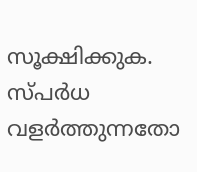സൂക്ഷിക്കുക. സ്പർധ വളർത്തുന്നതോ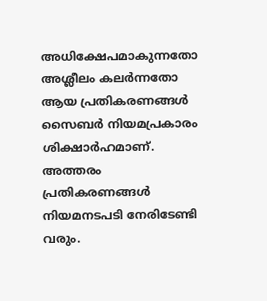അധിക്ഷേപമാകുന്നതോ അശ്ലീലം കലർന്നതോ ആയ പ്രതികരണങ്ങൾ സൈബർ നിയമപ്രകാരം ശിക്ഷാർഹമാണ്. അത്തരം പ്രതികരണങ്ങൾ നിയമനടപടി നേരിടേണ്ടി വരും.